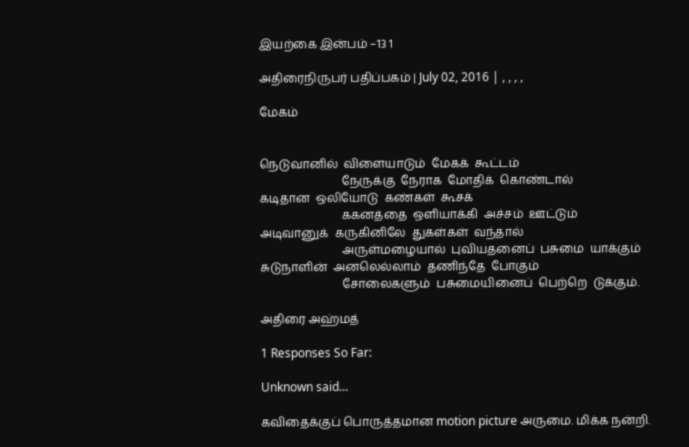இயற்கை இன்பம் –13 1

அதிரைநிருபர் பதிப்பகம் | July 02, 2016 | , , , ,

மேகம்


நெடுவானில்  விளையாடும்  மேகக்  கூட்டம்
                            நேருக்கு  நேராக  மோதிக்  கொண்டால்
கடிதான  ஒலியோடு  கண்கள்  கூசக்
                            ககனத்தை  ஒளியாக்கி  அச்சம்  ஊட்டும்
அடிவானுக்  கருகினிலே  துகள்கள்  வந்தால்
                            அருள்மழையால்  புவியதனைப்  பசுமை  யாக்கும்
சுடுநாளின்  அனலெல்லாம்  தணிந்தே  போகும்
                            சோலைகளும்  பசுமையினைப்  பெற்றெ  டுக்கும்.

அதிரை அஹ்மத்

1 Responses So Far:

Unknown said...

கவிதைக்குப் பொருத்தமான motion picture அருமை. மிக்க நன்றி.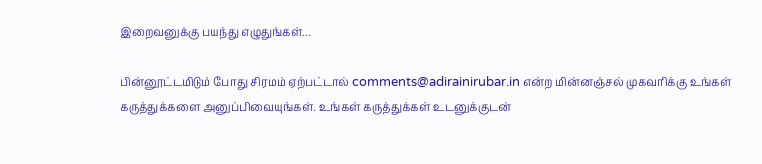இறைவனுக்கு பயந்து எழுதுங்கள்...

பின்னூட்டமிடும் போது சிரமம் ஏற்பட்டால் comments@adirainirubar.in என்ற மின்னஞ்சல் முகவரிக்கு உங்கள் கருத்துக்களை அனுப்பிவையுங்கள். உங்கள் கருத்துக்கள் உடனுக்குடன்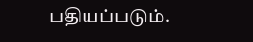பதியப்படும்.